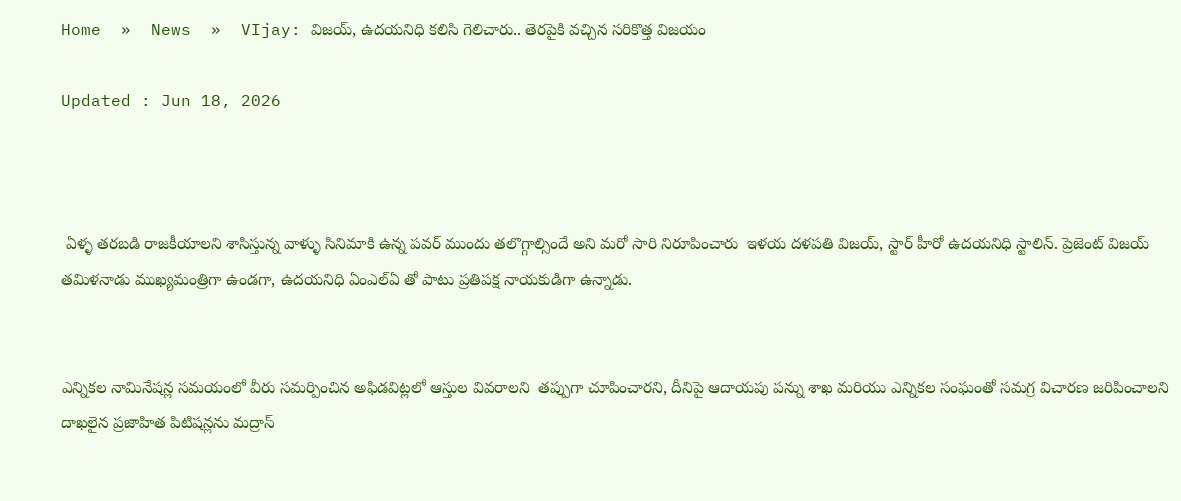Home  »  News  »  VIjay: విజయ్, ఉదయనిధి కలిసి గెలిచారు.. తెరపైకి వచ్చిన సరికొత్త విజయం

Updated : Jun 18, 2026



 ఏళ్ళ తరబడి రాజకీయాలని శాసిస్తున్న వాళ్ళు సినిమాకి ఉన్న పవర్ ముందు తలొగ్గాల్సిందే అని మరో సారి నిరూపించారు  ఇళయ దళపతి విజయ్, స్టార్ హీరో ఉదయనిధి స్టాలిన్. ప్రెజెంట్ విజయ్ తమిళనాడు ముఖ్యమంత్రిగా ఉండగా, ఉదయనిధి ఏంఎల్ఏ తో పాటు ప్రతిపక్ష నాయకుడిగా ఉన్నాడు.


ఎన్నికల నామినేషన్ల సమయంలో వీరు సమర్పించిన అఫిడవిట్లలో ఆస్తుల వివరాలని  తప్పుగా చూపించారని, దీనిపై ఆదాయపు పన్ను శాఖ మరియు ఎన్నికల సంఘంతో సమగ్ర విచారణ జరిపించాలని దాఖలైన ప్రజాహిత పిటిషన్లను మద్రాస్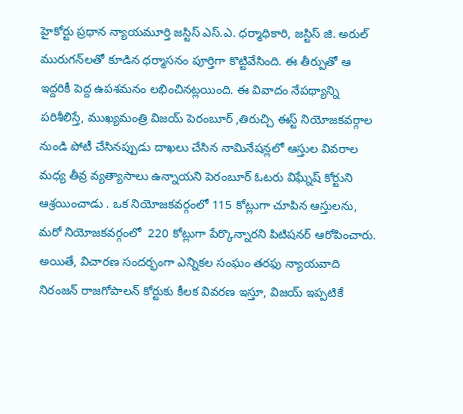హైకోర్టు ప్రధాన న్యాయమూర్తి జస్టిస్ ఎస్.ఎ. ధర్మాధికారి, జస్టిస్ జి. అరుల్ మురుగన్‌లతో కూడిన ధర్మాసనం పూర్తిగా కొట్టివేసింది. ఈ తీర్పుతో ఆ ఇద్దరికీ పెద్ద ఉపశమనం లభించినట్లయింది. ఈ వివాదం నేపథ్యాన్ని పరిశీలిస్తే, ముఖ్యమంత్రి విజయ్ పెరంబూర్ ,తిరుచ్చి ఈస్ట్ నియోజకవర్గాల నుండి పోటీ చేసినప్పుడు దాఖలు చేసిన నామినేషన్లలో ఆస్తుల వివరాల మధ్య తీవ్ర వ్యత్యాసాలు ఉన్నాయని పెరంబూర్ ఓటరు విఘ్నేష్ కోర్టుని ఆశ్రయించాడు . ఒక నియోజకవర్గంలో 115 కోట్లుగా చూపిన ఆస్తులను, మరో నియోజకవర్గంలో  220 కోట్లుగా పేర్కొన్నారని పిటిషనర్ ఆరోపించారు. అయితే, విచారణ సందర్భంగా ఎన్నికల సంఘం తరఫు న్యాయవాది నిరంజన్ రాజగోపాలన్ కోర్టుకు కీలక వివరణ ఇస్తూ, విజయ్ ఇప్పటికే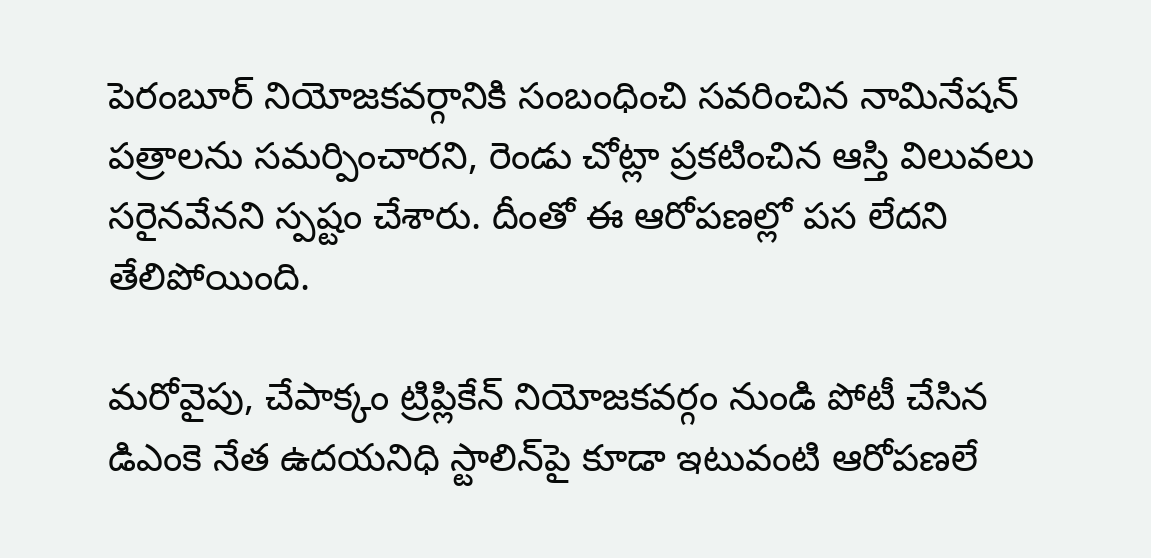పెరంబూర్ నియోజకవర్గానికి సంబంధించి సవరించిన నామినేషన్ పత్రాలను సమర్పించారని, రెండు చోట్లా ప్రకటించిన ఆస్తి విలువలు సరైనవేనని స్పష్టం చేశారు. దీంతో ఈ ఆరోపణల్లో పస లేదని తేలిపోయింది.

మరోవైపు, చేపాక్కం ట్రిప్లికేన్ నియోజకవర్గం నుండి పోటీ చేసిన డిఎంకె నేత ఉదయనిధి స్టాలిన్‌పై కూడా ఇటువంటి ఆరోపణలే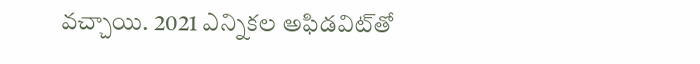వచ్చాయి. 2021 ఎన్నికల అఫిడవిట్‌తో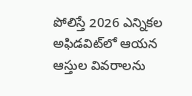పోలిస్తే 2026 ఎన్నికల అఫిడవిట్‌లో ఆయన ఆస్తుల వివరాలను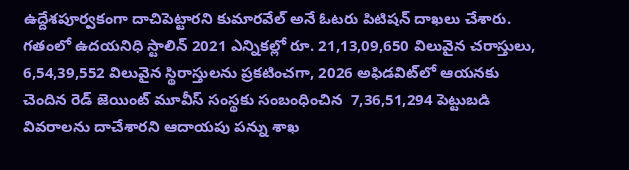ఉద్దేశపూర్వకంగా దాచిపెట్టారని కుమారవేల్ అనే ఓటరు పిటిషన్ దాఖలు చేశారు. గతంలో ఉదయనిధి స్టాలిన్ 2021 ఎన్నికల్లో రూ. 21,13,09,650 విలువైన చరాస్తులు, 6,54,39,552 విలువైన స్థిరాస్తులను ప్రకటించగా, 2026 అఫిడవిట్‌లో ఆయనకు చెందిన రెడ్ జెయింట్ మూవీస్ సంస్థకు సంబంధించిన  7,36,51,294 పెట్టుబడి వివరాలను దాచేశారని ఆదాయపు పన్ను శాఖ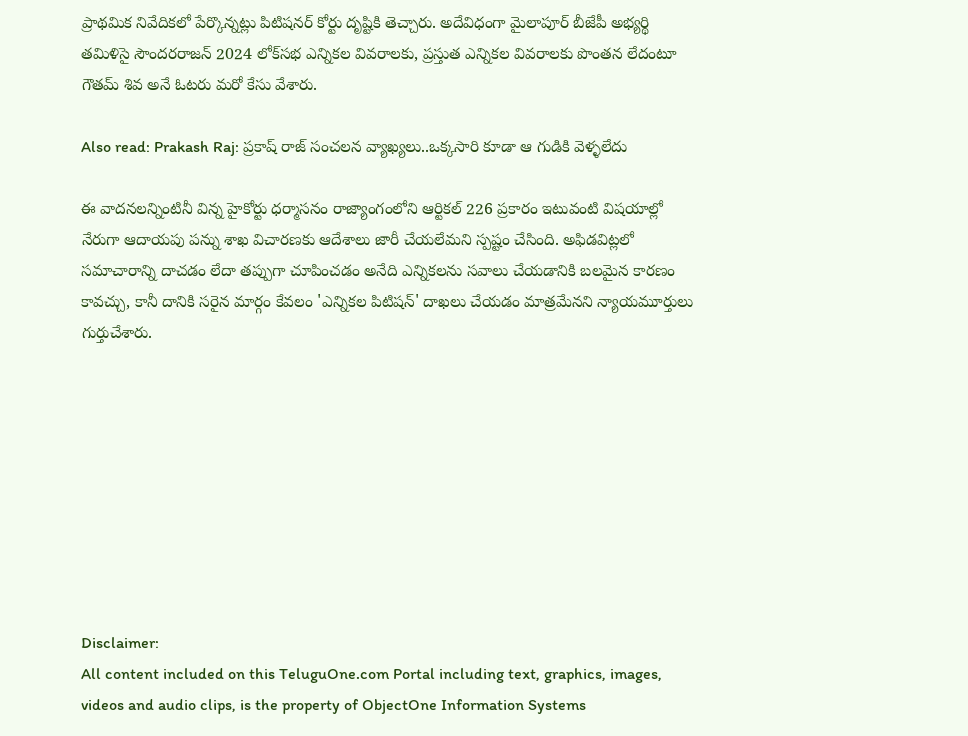ప్రాథమిక నివేదికలో పేర్కొన్నట్లు పిటిషనర్ కోర్టు దృష్టికి తెచ్చారు. అదేవిధంగా మైలాపూర్ బీజేపీ అభ్యర్థి తమిళిసై సౌందరరాజన్ 2024 లోక్‌సభ ఎన్నికల వివరాలకు, ప్రస్తుత ఎన్నికల వివరాలకు పొంతన లేదంటూ గౌతమ్ శివ అనే ఓటరు మరో కేసు వేశారు.

Also read: Prakash Raj: ప్రకాష్ రాజ్ సంచలన వ్యాఖ్యలు..ఒక్కసారి కూడా ఆ గుడికి వెళ్ళలేదు

ఈ వాదనలన్నింటినీ విన్న హైకోర్టు ధర్మాసనం రాజ్యాంగంలోని ఆర్టికల్ 226 ప్రకారం ఇటువంటి విషయాల్లో నేరుగా ఆదాయపు పన్ను శాఖ విచారణకు ఆదేశాలు జారీ చేయలేమని స్పష్టం చేసింది. అఫిడవిట్లలో సమాచారాన్ని దాచడం లేదా తప్పుగా చూపించడం అనేది ఎన్నికలను సవాలు చేయడానికి బలమైన కారణం కావచ్చు, కానీ దానికి సరైన మార్గం కేవలం 'ఎన్నికల పిటిషన్' దాఖలు చేయడం మాత్రమేనని న్యాయమూర్తులు గుర్తుచేశారు.









Disclaimer:
All content included on this TeluguOne.com Portal including text, graphics, images, videos and audio clips, is the property of ObjectOne Information Systems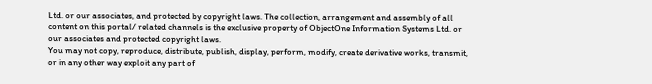Ltd. or our associates, and protected by copyright laws. The collection, arrangement and assembly of all content on this portal/ related channels is the exclusive property of ObjectOne Information Systems Ltd. or our associates and protected copyright laws.
You may not copy, reproduce, distribute, publish, display, perform, modify, create derivative works, transmit, or in any other way exploit any part of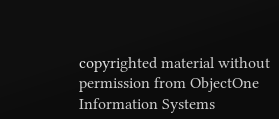copyrighted material without permission from ObjectOne Information Systems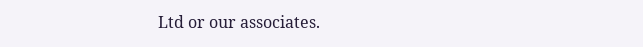Ltd or our associates.